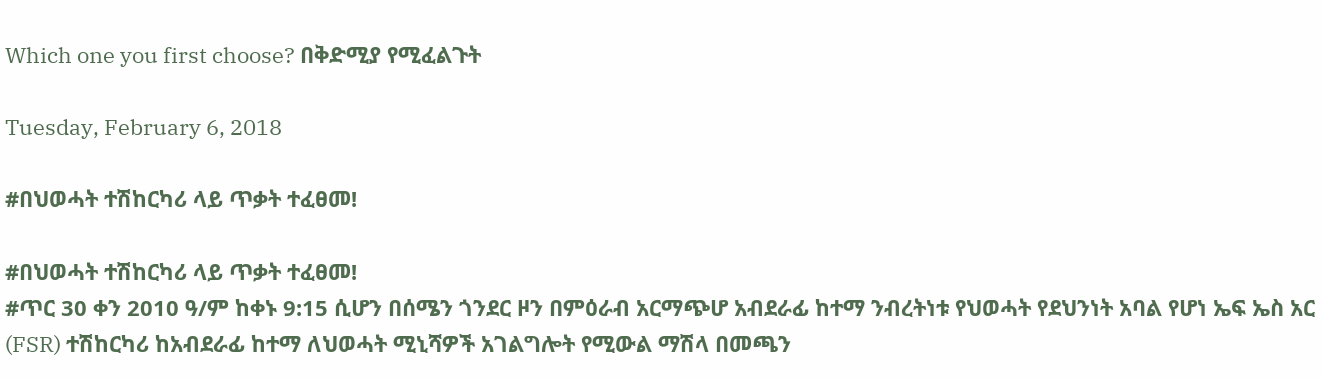Which one you first choose? በቅድሚያ የሚፈልጉት

Tuesday, February 6, 2018

#በህወሓት ተሽከርካሪ ላይ ጥቃት ተፈፀመ!

#በህወሓት ተሽከርካሪ ላይ ጥቃት ተፈፀመ!
#ጥር 30 ቀን 2010 ዓ/ም ከቀኑ 9:15 ሲሆን በሰሜን ጎንደር ዞን በምዕራብ አርማጭሆ አብደራፊ ከተማ ንብረትነቱ የህወሓት የደህንነት አባል የሆነ ኤፍ ኤስ አር (FSR) ተሽከርካሪ ከአብደራፊ ከተማ ለህወሓት ሚኒሻዎች አገልግሎት የሚውል ማሽላ በመጫን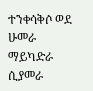ተንቀሳቅሶ ወደ ሁመራ ማይካድራ ሲያመራ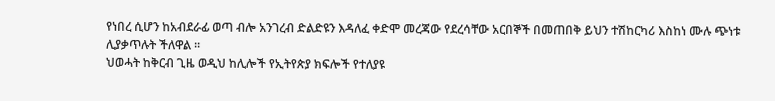የነበረ ሲሆን ከአብደራፊ ወጣ ብሎ አንገረብ ድልድዩን እዳለፈ ቀድሞ መረጃው የደረሳቸው አርበኞች በመጠበቅ ይህን ተሽከርካሪ እስከነ ሙሉ ጭነቱ ሊያቃጥሉት ችለዋል ፡፡
ህወሓት ከቅርብ ጊዜ ወዲህ ከሊሎች የኢትየጵያ ክፍሎች የተለያዩ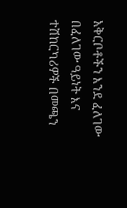አቅርቦቶችን እንደ ፈለገው በፈለገው ዓይነት እና ተሽከርካሪዎች በመጫን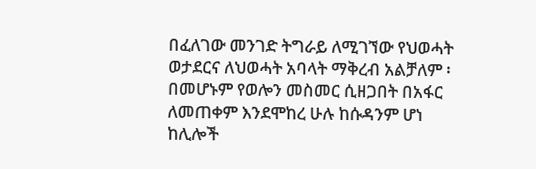በፈለገው መንገድ ትግራይ ለሚገኘው የህወሓት ወታደርና ለህወሓት አባላት ማቅረብ አልቻለም ፡ በመሆኑም የወሎን መስመር ሲዘጋበት በአፋር ለመጠቀም እንደሞከረ ሁሉ ከሱዳንም ሆነ ከሊሎች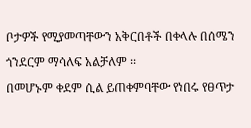ቦታዎች የሚያመጣቸውን አቅርበቶች በቀላሉ በሰሜን ጎንደርም ማሳለፍ አልቻለም ፡፡
በመሆኑም ቀደም ሲል ይጠቀምባቸው የነበሩ የፀጥታ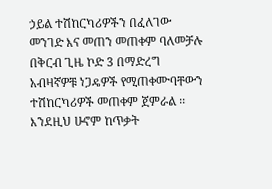ኃይል ተሽከርካሪዎችን በፈለገው መንገድ እና መጠን መጠቀም ባለመቻሉ በቅርብ ጊዜ ኮድ 3 በማድረግ አብዛኛዎቹ ነጋዴዎች የሚጠቀሙባቸውን ተሽከርካሪዎች መጠቀም ጀምራል ፡፡
እንደዚህ ሁኖም ከጥቃት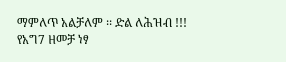ማምለጥ አልቻለም ፡፡ ድል ለሕዝብ !!!
የአግ7 ዘመቻ ነፃ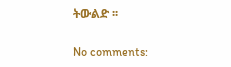ትውልድ ፡፡

No comments: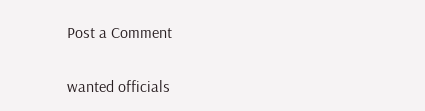Post a Comment

wanted officials